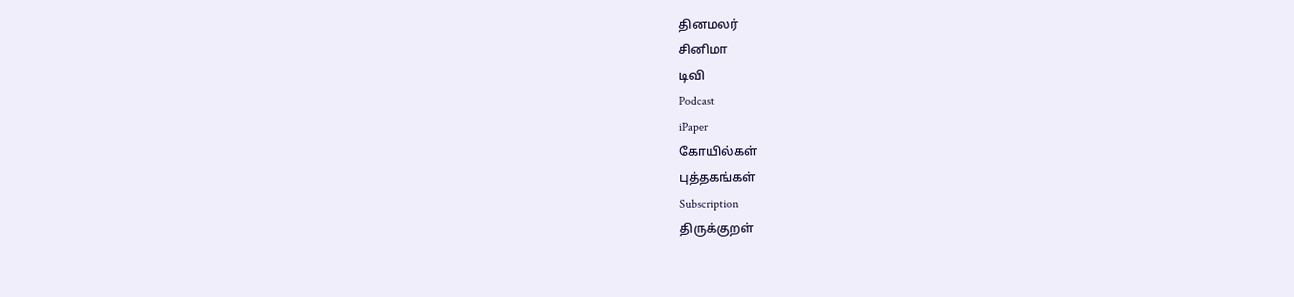தினமலர்
சினிமா
டிவி
Podcast
iPaper
கோயில்கள்
புத்தகங்கள்
Subscription
திருக்குறள்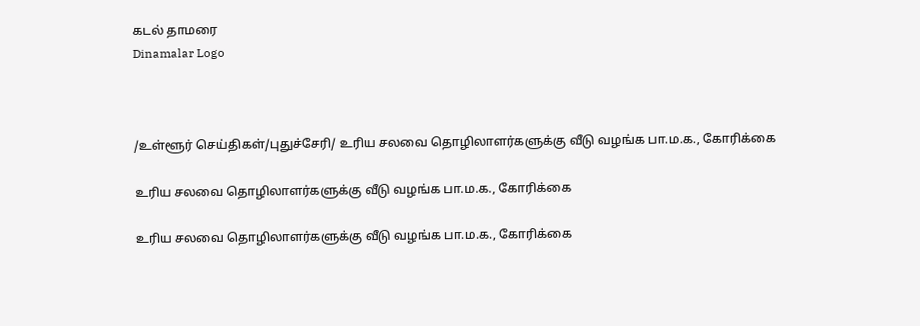கடல் தாமரை
Dinamalar Logo



/உள்ளூர் செய்திகள்/புதுச்சேரி/ உரிய சலவை தொழிலாளர்களுக்கு வீடு வழங்க பா.ம.க., கோரிக்கை

உரிய சலவை தொழிலாளர்களுக்கு வீடு வழங்க பா.ம.க., கோரிக்கை

உரிய சலவை தொழிலாளர்களுக்கு வீடு வழங்க பா.ம.க., கோரிக்கை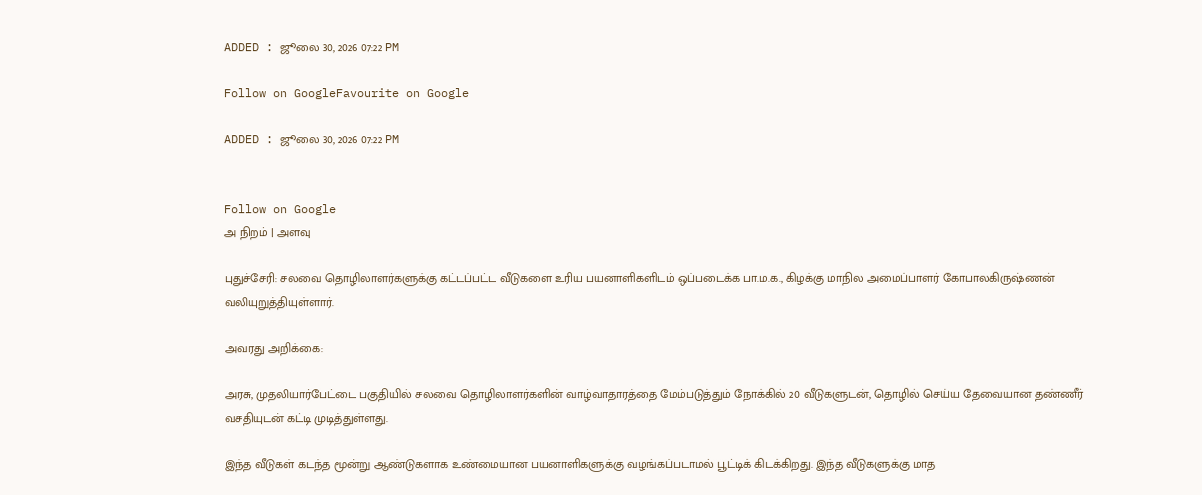ADDED : ஜூலை 30, 2026 07:22 PM

Follow on GoogleFavourite on Google

ADDED : ஜூலை 30, 2026 07:22 PM


Follow on Google
அ நிறம் | அளவு

புதுச்சேரி: சலவை தொழிலாளர்களுக்கு கட்டப்பட்ட வீடுகளை உரிய பயனாளிகளிடம் ஒப்படைக்க பா.ம.க., கிழக்கு மாநில அமைப்பாளர் கோபாலகிருஷ்ணன் வலியுறுத்தியுள்ளார்.

அவரது அறிக்கை:

அரசு, முதலியார்பேட்டை பகுதியில் சலவை தொழிலாளர்களின் வாழ்வாதாரத்தை மேம்படுத்தும் நோக்கில் 20 வீடுகளுடன், தொழில் செய்ய தேவையான தண்ணீர் வசதியுடன் கட்டி முடித்துள்ளது.

இந்த வீடுகள் கடந்த மூன்று ஆண்டுகளாக உண்மையான பயனாளிகளுக்கு வழங்கப்படாமல் பூட்டிக் கிடக்கிறது. இந்த வீடுகளுக்கு மாத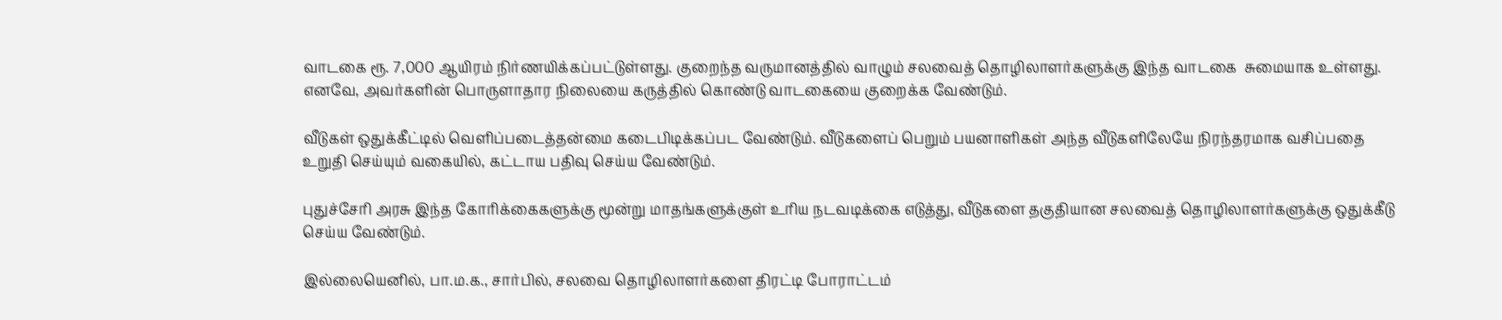வாடகை ரூ. 7,000 ஆயிரம் நிர்ணயிக்கப்பட்டுள்ளது. குறைந்த வருமானத்தில் வாழும் சலவைத் தொழிலாளர்களுக்கு இந்த வாடகை  சுமையாக உள்ளது. எனவே, அவர்களின் பொருளாதார நிலையை கருத்தில் கொண்டு வாடகையை குறைக்க வேண்டும்.

வீடுகள் ஒதுக்கீட்டில் வெளிப்படைத்தன்மை கடைபிடிக்கப்பட வேண்டும். வீடுகளைப் பெறும் பயனாளிகள் அந்த வீடுகளிலேயே நிரந்தரமாக வசிப்பதை உறுதி செய்யும் வகையில், கட்டாய பதிவு செய்ய வேண்டும்.

புதுச்சேரி அரசு இந்த கோரிக்கைகளுக்கு மூன்று மாதங்களுக்குள் உரிய நடவடிக்கை எடுத்து, வீடுகளை தகுதியான சலவைத் தொழிலாளர்களுக்கு ஒதுக்கீடு செய்ய வேண்டும்.

இல்லையெனில், பா.ம.க., சார்பில், சலவை தொழிலாளர்களை திரட்டி போராட்டம்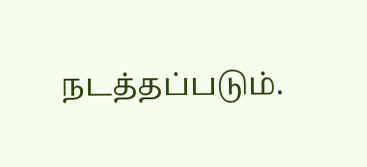நடத்தப்படும்.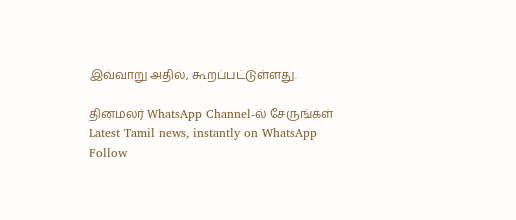இவ்வாறு அதில், கூறப்பட்டுள்ளது.

தினமலர் WhatsApp Channel-ல் சேருங்கள்
Latest Tamil news, instantly on WhatsApp
Follow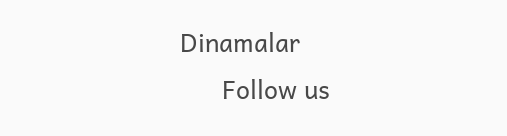Dinamalar
      Follow us